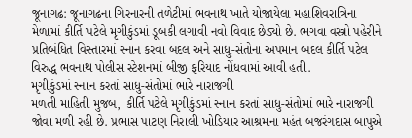જૂનાગઢ: જૂનાગઢના ગિરનારની તળેટીમાં ભવનાથ ખાતે યોજાયેલા મહાશિવરાત્રિના મેળામાં કીર્તિ પટેલે મૃગીકુંડમાં ડૂબકી લગાવી નવો વિવાદ છેડ્યો છે. ભગવા વસ્ત્રો પહેરીને પ્રતિબંધિત વિસ્તારમાં સ્નાન કરવા બદલ અને સાધુ-સંતોના અપમાન બદલ કીર્તિ પટેલ વિરુદ્ધ ભવનાથ પોલીસ સ્ટેશનમાં બીજી ફરિયાદ નોંધવામાં આવી હતી.
મૃગીકુંડમાં સ્નાન કરતાં સાધુ-સંતોમાં ભારે નારાજગી
મળતી માહિતી મુજબ, કીર્તિ પટેલે મૃગીકુંડમાં સ્નાન કરતાં સાધુ-સંતોમાં ભારે નારાજગી જોવા મળી રહી છે. પ્રભાસ પાટણ નિરાલી ખોડિયાર આશ્રમના મહંત બજરંગદાસ બાપુએ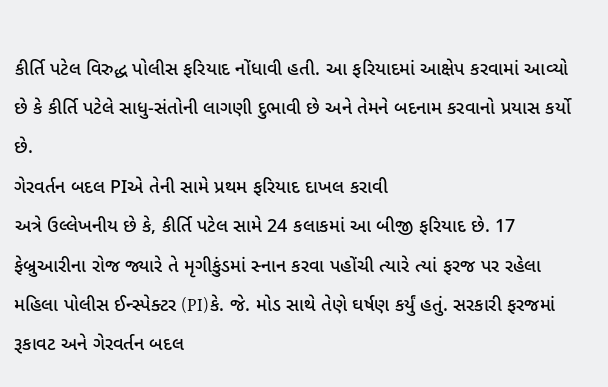કીર્તિ પટેલ વિરુદ્ધ પોલીસ ફરિયાદ નોંધાવી હતી. આ ફરિયાદમાં આક્ષેપ કરવામાં આવ્યો છે કે કીર્તિ પટેલે સાધુ-સંતોની લાગણી દુભાવી છે અને તેમને બદનામ કરવાનો પ્રયાસ કર્યો છે.
ગેરવર્તન બદલ PIએ તેની સામે પ્રથમ ફરિયાદ દાખલ કરાવી
અત્રે ઉલ્લેખનીય છે કે, કીર્તિ પટેલ સામે 24 કલાકમાં આ બીજી ફરિયાદ છે. 17 ફેબ્રુઆરીના રોજ જ્યારે તે મૃગીકુંડમાં સ્નાન કરવા પહોંચી ત્યારે ત્યાં ફરજ પર રહેલા મહિલા પોલીસ ઈન્સ્પેક્ટર (PI)કે. જે. મોડ સાથે તેણે ઘર્ષણ કર્યું હતું. સરકારી ફરજમાં રૂકાવટ અને ગેરવર્તન બદલ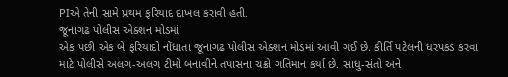PIએ તેની સામે પ્રથમ ફરિયાદ દાખલ કરાવી હતી.
જૂનાગઢ પોલીસ એક્શન મોડમાં
એક પછી એક બે ફરિયાદો નોંધાતા જૂનાગઢ પોલીસ એક્શન મોડમાં આવી ગઈ છે. કીર્તિ પટેલની ધરપકડ કરવા માટે પોલીસે અલગ-અલગ ટીમો બનાવીને તપાસના ચક્રો ગતિમાન કર્યા છે. સાધુ-સંતો અને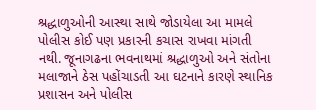શ્રદ્ધાળુઓની આસ્થા સાથે જોડાયેલા આ મામલે પોલીસ કોઈ પણ પ્રકારની કચાસ રાખવા માંગતી નથી. જૂનાગઢના ભવનાથમાં શ્રદ્ધાળુઓ અને સંતોના મલાજાને ઠેસ પહોંચાડતી આ ઘટનાને કારણે સ્થાનિક પ્રશાસન અને પોલીસ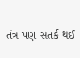તંત્ર પણ સતર્ક થઈ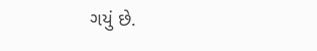ગયું છે.